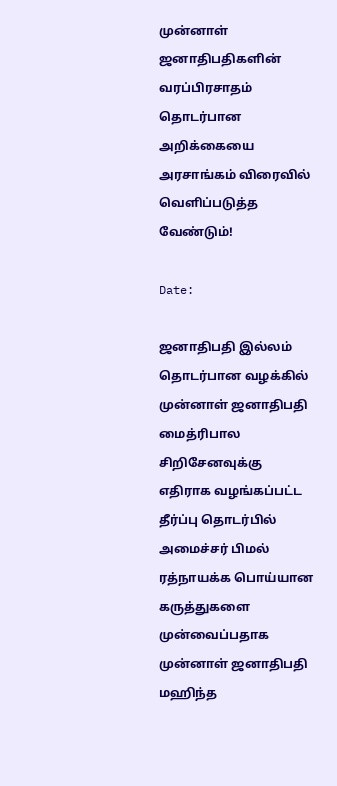முன்னாள் ஜனாதிபதிகளின் வரப்பிரசாதம் தொடர்பான அறிக்கையை அரசாங்கம் விரைவில் வெளிப்படுத்த வேண்டும்!

Date:

ஜனாதிபதி இல்லம் தொடர்பான வழக்கில் முன்னாள் ஜனாதிபதி மைத்ரிபால சிறிசேனவுக்கு எதிராக வழங்கப்பட்ட தீர்ப்பு தொடர்பில் அமைச்சர் பிமல் ரத்நாயக்க பொய்யான கருத்துகளை முன்வைப்பதாக முன்னாள் ஜனாதிபதி மஹிந்த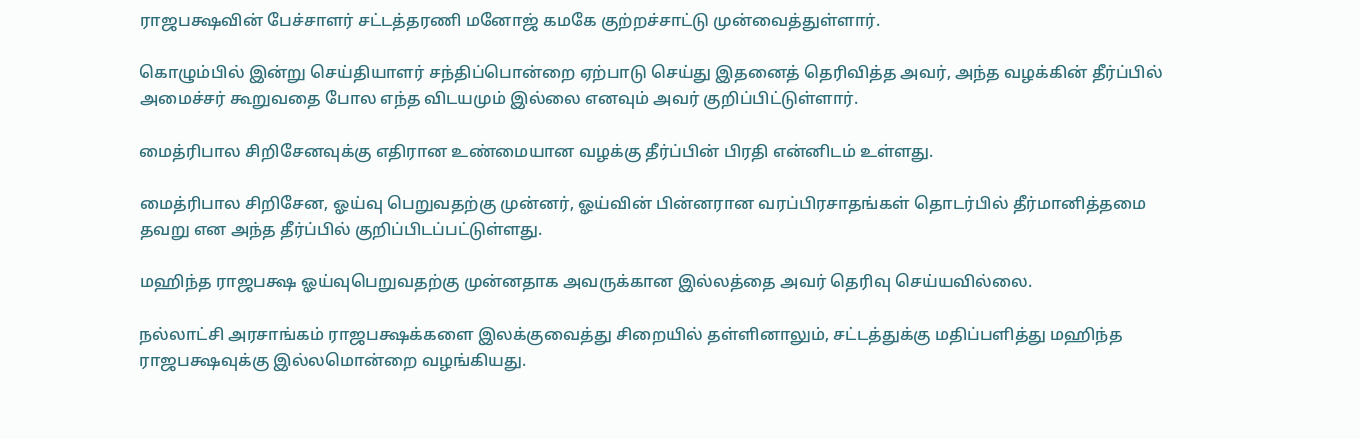ராஜபக்ஷவின் பேச்சாளர் சட்டத்தரணி மனோஜ் கமகே குற்றச்சாட்டு முன்வைத்துள்ளார்.

கொழும்பில் இன்று செய்தியாளர் சந்திப்பொன்றை ஏற்பாடு செய்து இதனைத் தெரிவித்த அவர், அந்த வழக்கின் தீர்ப்பில் அமைச்சர் கூறுவதை போல எந்த விடயமும் இல்லை எனவும் அவர் குறிப்பிட்டுள்ளார்.

மைத்ரிபால சிறிசேனவுக்கு எதிரான உண்மையான வழக்கு தீர்ப்பின் பிரதி என்னிடம் உள்ளது.

மைத்ரிபால சிறிசேன, ஓய்வு பெறுவதற்கு முன்னர், ஓய்வின் பின்னரான வரப்பிரசாதங்கள் தொடர்பில் தீர்மானித்தமை தவறு என அந்த தீர்ப்பில் குறிப்பிடப்பட்டுள்ளது.

மஹிந்த ராஜபக்ஷ ஓய்வுபெறுவதற்கு முன்னதாக அவருக்கான இல்லத்தை அவர் தெரிவு செய்யவில்லை.

நல்லாட்சி அரசாங்கம் ராஜபக்ஷக்களை இலக்குவைத்து சிறையில் தள்ளினாலும், சட்டத்துக்கு மதிப்பளித்து மஹிந்த ராஜபக்ஷவுக்கு இல்லமொன்றை வழங்கியது.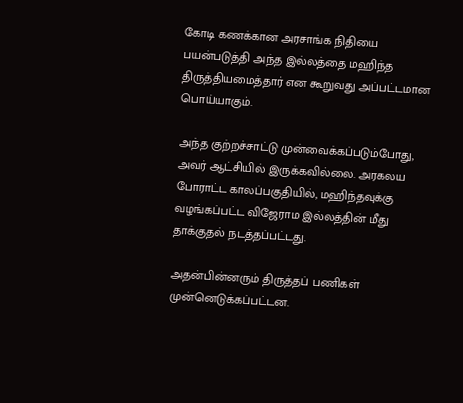கோடி கணக்கான அரசாங்க நிதியை பயன்படுத்தி அந்த இல்லத்தை மஹிந்த திருத்தியமைத்தார் என கூறுவது அப்பட்டமான பொய்யாகும்.

அந்த குற்றச்சாட்டு முன்வைக்கப்படும்போது, அவர் ஆட்சியில் இருக்கவில்லை. அரகலய போராட்ட காலப்பகுதியில், மஹிந்தவுக்கு வழங்கப்பட்ட விஜேராம இல்லத்தின் மீது தாக்குதல் நடத்தப்பட்டது.

அதன்பின்னரும் திருத்தப் பணிகள் முன்னெடுக்கப்பட்டன.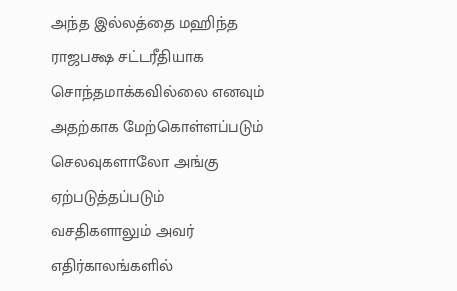அந்த இல்லத்தை மஹிந்த ராஜபக்ஷ சட்டரீதியாக சொந்தமாக்கவில்லை எனவும் அதற்காக மேற்கொள்ளப்படும் செலவுகளாலோ அங்கு ஏற்படுத்தப்படும் வசதிகளாலும் அவர் எதிர்காலங்களில்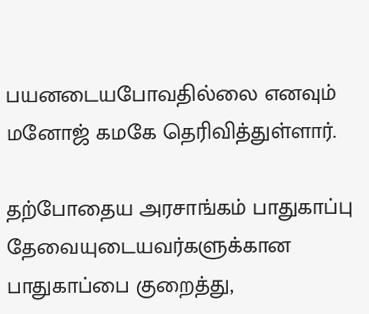பயனடையபோவதில்லை எனவும் மனோஜ் கமகே தெரிவித்துள்ளார்.

தற்போதைய அரசாங்கம் பாதுகாப்பு தேவையுடையவர்களுக்கான பாதுகாப்பை குறைத்து,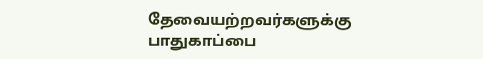தேவையற்றவர்களுக்கு பாதுகாப்பை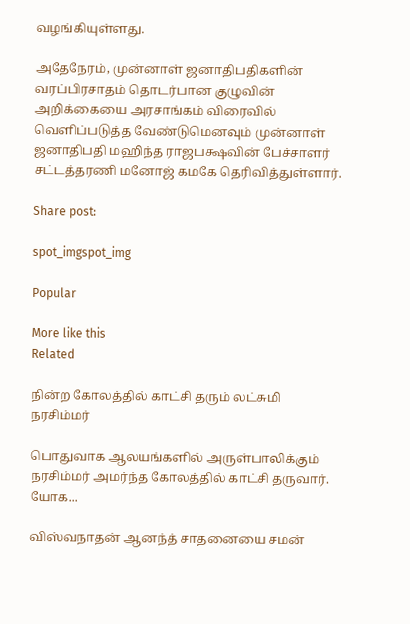வழங்கியுள்ளது.

அதேநேரம், முன்னாள் ஜனாதிபதிகளின் வரப்பிரசாதம் தொடர்பான குழுவின் அறிக்கையை அரசாங்கம் விரைவில் வெளிப்படுத்த வேண்டுமெனவும் முன்னாள் ஜனாதிபதி மஹிந்த ராஜபக்ஷவின் பேச்சாளர் சட்டத்தரணி மனோஜ் கமகே தெரிவித்துள்ளார்.

Share post:

spot_imgspot_img

Popular

More like this
Related

நின்ற கோலத்தில் காட்சி தரும் லட்சுமி நரசிம்மர்

பொதுவாக ஆலயங்களில் அருள்பாலிக்கும் நரசிம்மர் அமர்ந்த கோலத்தில் காட்சி தருவார். யோக...

விஸ்வநாதன் ஆனந்த் சாதனையை சமன்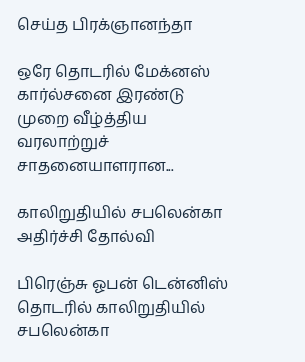செய்த பிரக்ஞானந்தா

ஒரே தொடரில் மேக்னஸ் கார்ல்சனை இரண்டு முறை வீழ்த்திய வரலாற்றுச் சாதனையாளரான...

காலிறுதியில் சபலென்கா அதிர்ச்சி தோல்வி

பிரெஞ்சு ஓபன் டென்னிஸ் தொடரில் காலிறுதியில் சபலென்கா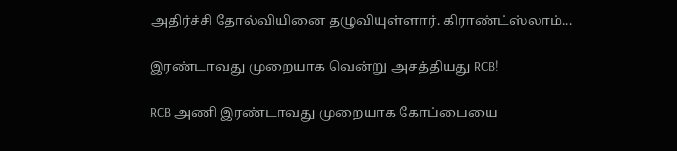அதிர்ச்சி தோல்வியினை தழுவியுள்ளார். கிராண்ட்ஸ்லாம்...

இரண்டாவது முறையாக வென்று அசத்தியது RCB!

RCB அணி இரண்டாவது முறையாக கோப்பையை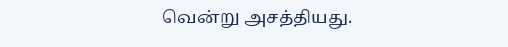வென்று அசத்தியது.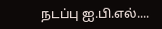நடப்பு ஐ.பி.எல்....